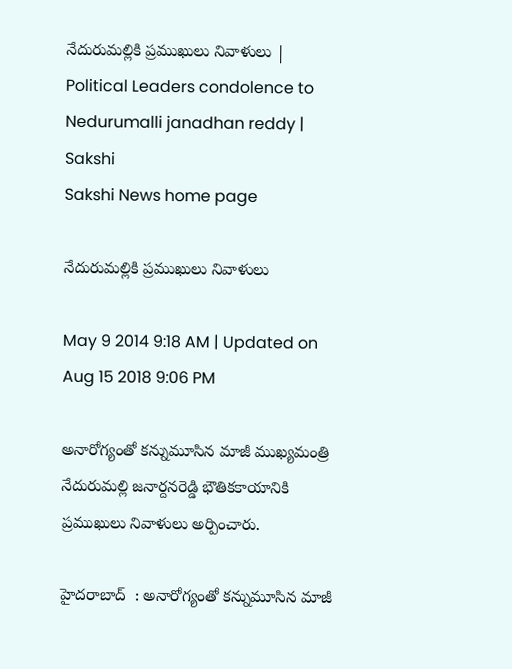నేదురుమల్లికి ప్రముఖులు నివాళులు | Political Leaders condolence to Nedurumalli janadhan reddy | Sakshi
Sakshi News home page

నేదురుమల్లికి ప్రముఖులు నివాళులు

May 9 2014 9:18 AM | Updated on Aug 15 2018 9:06 PM

అనారోగ్యంతో కన్నుమూసిన మాజీ ముఖ్యమంత్రి నేదురుమల్లి జనార్దనరెడ్డి భౌతికకాయానికి ప్రముఖులు నివాళులు అర్పించారు.

హైదరాబాద్  : అనారోగ్యంతో కన్నుమూసిన మాజీ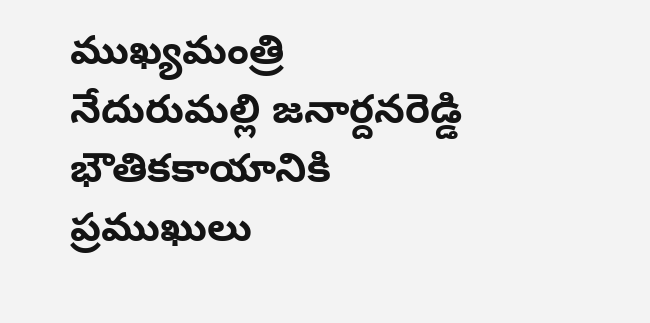ముఖ్యమంత్రి నేదురుమల్లి జనార్దనరెడ్డి భౌతికకాయానికి ప్రముఖులు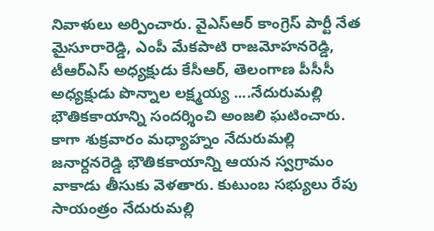నివాళులు అర్పించారు. వైఎస్ఆర్ కాంగ్రెస్ పార్టీ నేత మైసూరారెడ్డి, ఎంపీ మేకపాటి రాజమోహనరెడ్డి, టీఆర్ఎస్ అధ్యక్షుడు కేసీఆర్, తెలంగాణ పీసీసీ అధ్యక్షుడు పొన్నాల లక్ష్మయ్య ....నేదురుమల్లి భౌతికకాయాన్ని సందర్శించి అంజలి ఘటించారు. కాగా శుక్రవారం మధ్యాహ్నం నేదురుమల్లి జనార్దనరెడ్డి భౌతికకాయాన్ని ఆయన స్వగ్రామం వాకాడు తీసుకు వెళతారు. కుటుంబ సభ్యులు రేపు సాయంత్రం నేదురుమల్లి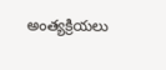అంత్యక్రియలు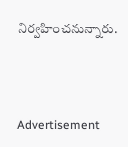నిర్వహించనున్నారు.



Advertisement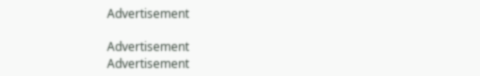Advertisement

Advertisement
Advertisement